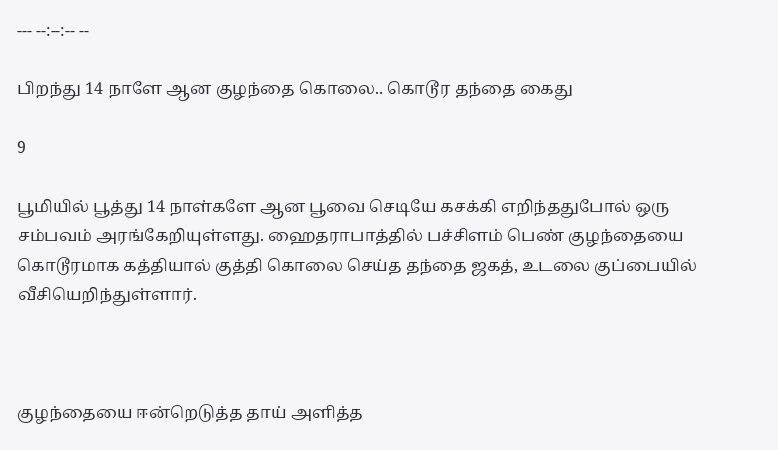--- --:--:-- --

பிறந்து 14 நாளே ஆன குழந்தை கொலை.. கொடூர தந்தை கைது

9

பூமியில் பூத்து 14 நாள்களே ஆன பூவை செடியே கசக்கி எறிந்ததுபோல் ஒரு சம்பவம் அரங்கேறியுள்ளது. ஹைதராபாத்தில் பச்சிளம் பெண் குழந்தையை கொடூரமாக கத்தியால் குத்தி கொலை செய்த தந்தை ஜகத், உடலை குப்பையில் வீசியெறிந்துள்ளார்.



குழந்தையை ஈன்றெடுத்த தாய் அளித்த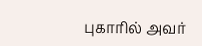புகாரில் அவர்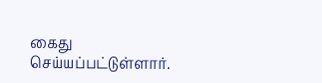கைது செய்யப்பட்டுள்ளார்.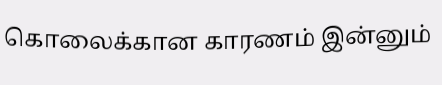கொலைக்கான காரணம் இன்னும்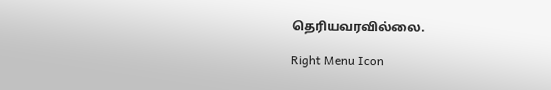தெரியவரவில்லை.

Right Menu Icon